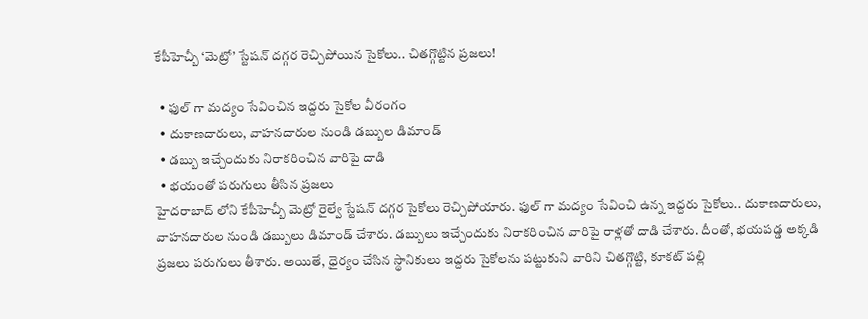కేపీహెచ్బీ ‘మెట్రో’ స్టేషన్ దగ్గర రెచ్చిపోయిన సైకోలు.. చితగ్గొట్టిన ప్రజలు!

  • ఫుల్ గా మద్యం సేవించిన ఇద్దరు సైకోల వీరంగం
  • దుకాణదారులు, వాహనదారుల నుండి డబ్బుల డిమాండ్
  • డబ్బు ఇచ్చేందుకు నిరాకరించిన వారిపై దాడి
  • భయంతో పరుగులు తీసిన ప్రజలు
హైదరాబాద్ లోని కేపీహెచ్బీ మెట్రో రైల్వే స్టేషన్ దగ్గర సైకోలు రెచ్చిపోయారు. ఫుల్ గా మద్యం సేవించి ఉన్న ఇద్దరు సైకోలు.. దుకాణదారులు, వాహనదారుల నుండి డబ్బులు డిమాండ్ చేశారు. డబ్బులు ఇచ్చేందుకు నిరాకరించిన వారిపై రాళ్లతో దాడి చేశారు. దీంతో, భయపడ్డ అక్కడి ప్రజలు పరుగులు తీశారు. అయితే, ధైర్యం చేసిన స్థానికులు ఇద్దరు సైకోలను పట్టుకుని వారిని చితగ్గొట్టి, కూకట్ పల్లి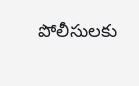పోలీసులకు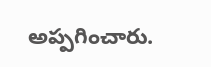అప్పగించారు.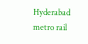Hyderabad
metro rail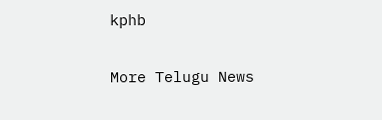kphb

More Telugu News